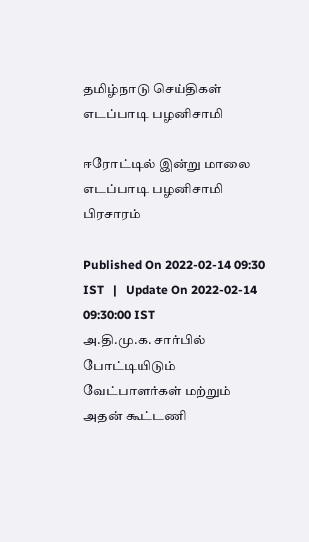தமிழ்நாடு செய்திகள்
எடப்பாடி பழனிசாமி

ஈரோட்டில் இன்று மாலை எடப்பாடி பழனிசாமி பிரசாரம்

Published On 2022-02-14 09:30 IST   |   Update On 2022-02-14 09:30:00 IST
அ.தி.மு.க. சார்பில் போட்டியிடும் வேட்பாளர்கள் மற்றும் அதன் கூட்டணி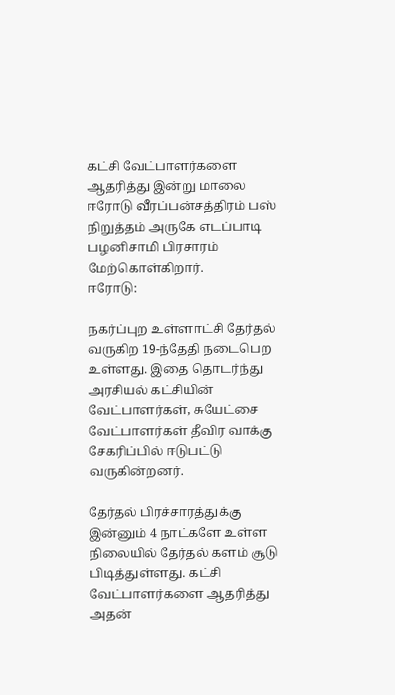கட்சி வேட்பாளர்களை ஆதரித்து இன்று மாலை ஈரோடு வீரப்பன்சத்திரம் பஸ் நிறுத்தம் அருகே எடப்பாடி பழனிசாமி பிரசாரம் மேற்கொள்கிறார்.
ஈரோடு:

நகர்ப்புற உள்ளாட்சி தேர்தல் வருகிற 19-ந்தேதி நடைபெற உள்ளது. இதை தொடர்ந்து அரசியல் கட்சியின் வேட்பாளர்கள், சுயேட்சை வேட்பாளர்கள் தீவிர வாக்கு சேகரிப்பில் ஈடுபட்டு வருகின்றனர்.

தேர்தல் பிரச்சாரத்துக்கு இன்னும் 4 நாட்களே உள்ள நிலையில் தேர்தல் களம் சூடு பிடித்துள்ளது. கட்சி வேட்பாளர்களை ஆதரித்து அதன்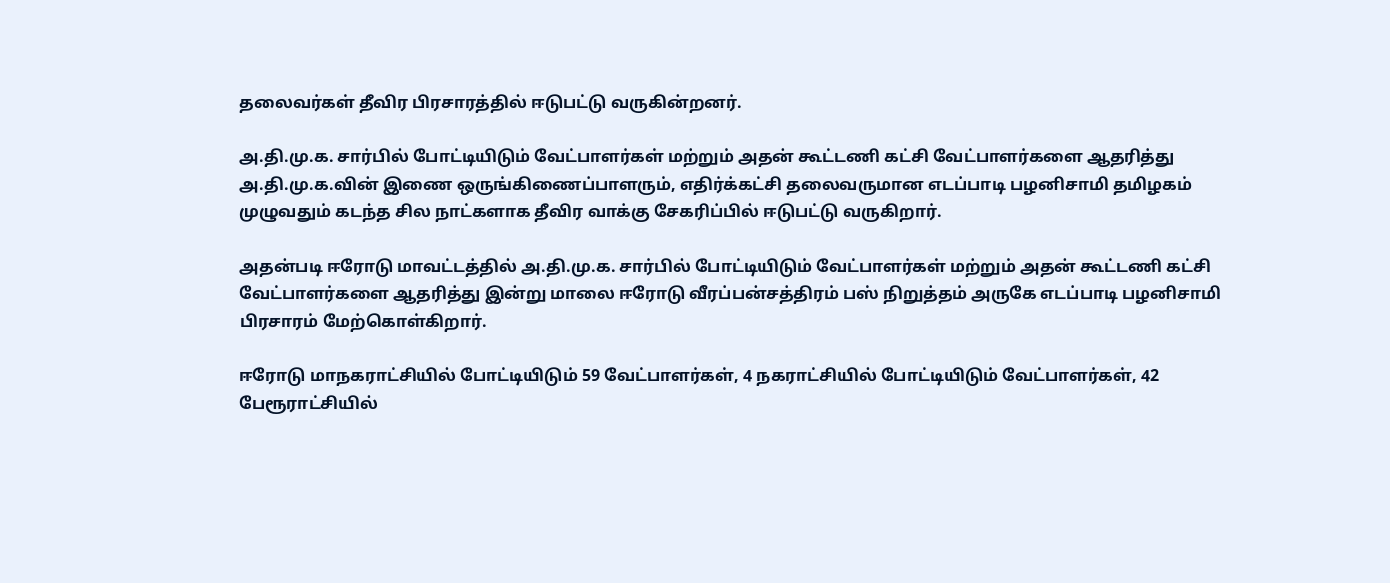தலைவர்கள் தீவிர பிரசாரத்தில் ஈடுபட்டு வருகின்றனர்.

அ.தி.மு.க. சார்பில் போட்டியிடும் வேட்பாளர்கள் மற்றும் அதன் கூட்டணி கட்சி வேட்பாளர்களை ஆதரித்து அ.தி.மு.க.வின் இணை ஒருங்கிணைப்பாளரும், எதிர்க்கட்சி தலைவருமான எடப்பாடி பழனிசாமி தமிழகம் முழுவதும் கடந்த சில நாட்களாக தீவிர வாக்கு சேகரிப்பில் ஈடுபட்டு வருகிறார்.

அதன்படி ஈரோடு மாவட்டத்தில் அ.தி.மு.க. சார்பில் போட்டியிடும் வேட்பாளர்கள் மற்றும் அதன் கூட்டணி கட்சி வேட்பாளர்களை ஆதரித்து இன்று மாலை ஈரோடு வீரப்பன்சத்திரம் பஸ் நிறுத்தம் அருகே எடப்பாடி பழனிசாமி பிரசாரம் மேற்கொள்கிறார்.

ஈரோடு மாநகராட்சியில் போட்டியிடும் 59 வேட்பாளர்கள், 4 நகராட்சியில் போட்டியிடும் வேட்பாளர்கள், 42 பேரூராட்சியில்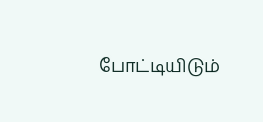போட்டியிடும்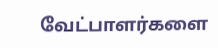வேட்பாளர்களை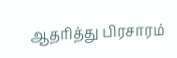ஆதரித்து பிரசாரம்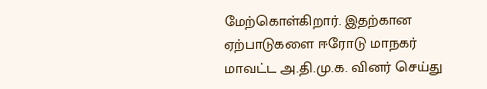மேற்கொள்கிறார். இதற்கான ஏற்பாடுகளை ஈரோடு மாநகர் மாவட்ட அ.தி.மு.க. வினர் செய்து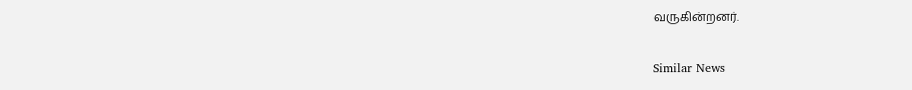வருகின்றனர்.

Similar News